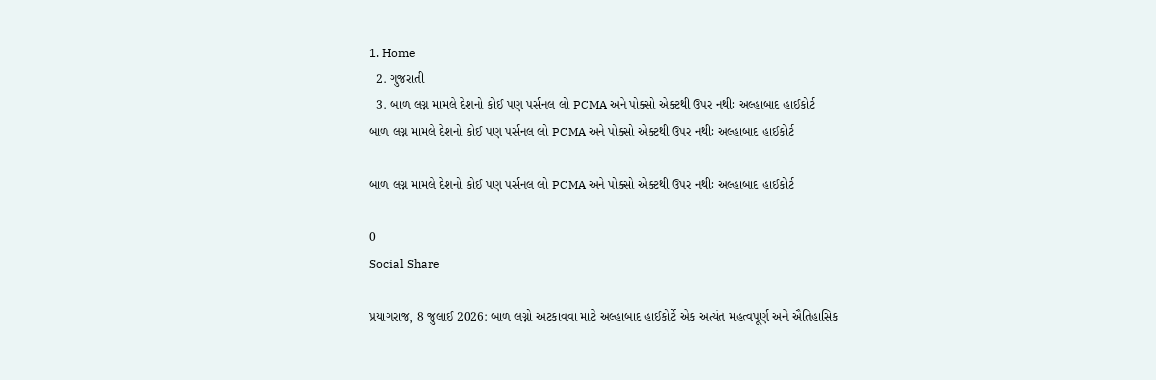1. Home
  2. ગુજરાતી
  3. બાળ લગ્ન મામલે દેશનો કોઈ પણ પર્સનલ લો PCMA અને પોક્સો એક્ટથી ઉપર નથીઃ અલ્હાબાદ હાઈકોર્ટ
બાળ લગ્ન મામલે દેશનો કોઈ પણ પર્સનલ લો PCMA અને પોક્સો એક્ટથી ઉપર નથીઃ અલ્હાબાદ હાઈકોર્ટ

બાળ લગ્ન મામલે દેશનો કોઈ પણ પર્સનલ લો PCMA અને પોક્સો એક્ટથી ઉપર નથીઃ અલ્હાબાદ હાઈકોર્ટ

0
Social Share

પ્રયાગરાજ, 8 જુલાઈ 2026: બાળ લગ્નો અટકાવવા માટે અલ્હાબાદ હાઈકોર્ટે એક અત્યંત મહત્વપૂર્ણ અને ઐતિહાસિક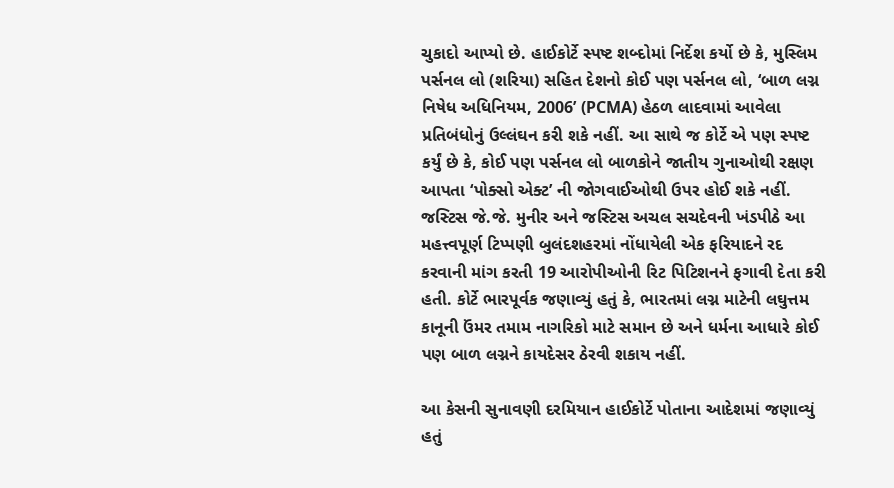ચુકાદો આપ્યો છે. હાઈકોર્ટે સ્પષ્ટ શબ્દોમાં નિર્દેશ કર્યો છે કે, મુસ્લિમ પર્સનલ લો (શરિયા) સહિત દેશનો કોઈ પણ પર્સનલ લો, ‘બાળ લગ્ન નિષેધ અધિનિયમ, 2006’ (PCMA) હેઠળ લાદવામાં આવેલા પ્રતિબંધોનું ઉલ્લંઘન કરી શકે નહીં. આ સાથે જ કોર્ટે એ પણ સ્પષ્ટ કર્યું છે કે, કોઈ પણ પર્સનલ લો બાળકોને જાતીય ગુનાઓથી રક્ષણ આપતા ‘પોક્સો એક્ટ’ ની જોગવાઈઓથી ઉપર હોઈ શકે નહીં. જસ્ટિસ જે.જે. મુનીર અને જસ્ટિસ અચલ સચદેવની ખંડપીઠે આ મહત્ત્વપૂર્ણ ટિપ્પણી બુલંદશહરમાં નોંધાયેલી એક ફરિયાદને રદ કરવાની માંગ કરતી 19 આરોપીઓની રિટ પિટિશનને ફગાવી દેતા કરી હતી. કોર્ટે ભારપૂર્વક જણાવ્યું હતું કે, ભારતમાં લગ્ન માટેની લઘુત્તમ કાનૂની ઉંમર તમામ નાગરિકો માટે સમાન છે અને ધર્મના આધારે કોઈ પણ બાળ લગ્નને કાયદેસર ઠેરવી શકાય નહીં.

આ કેસની સુનાવણી દરમિયાન હાઈકોર્ટે પોતાના આદેશમાં જણાવ્યું હતું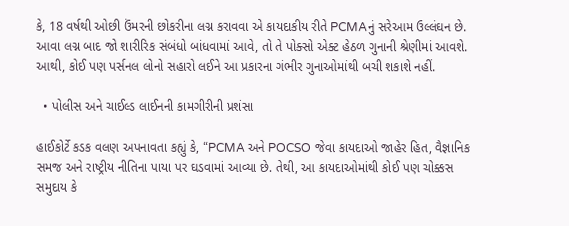કે, 18 વર્ષથી ઓછી ઉંમરની છોકરીના લગ્ન કરાવવા એ કાયદાકીય રીતે PCMAનું સરેઆમ ઉલ્લંઘન છે. આવા લગ્ન બાદ જો શારીરિક સંબંધો બાંધવામાં આવે, તો તે પોક્સો એક્ટ હેઠળ ગુનાની શ્રેણીમાં આવશે. આથી, કોઈ પણ પર્સનલ લોનો સહારો લઈને આ પ્રકારના ગંભીર ગુનાઓમાંથી બચી શકાશે નહીં.

  • પોલીસ અને ચાઈલ્ડ લાઈનની કામગીરીની પ્રશંસા

હાઈકોર્ટે કડક વલણ અપનાવતા કહ્યું કે, “PCMA અને POCSO જેવા કાયદાઓ જાહેર હિત, વૈજ્ઞાનિક સમજ અને રાષ્ટ્રીય નીતિના પાયા પર ઘડવામાં આવ્યા છે. તેથી, આ કાયદાઓમાંથી કોઈ પણ ચોક્કસ સમુદાય કે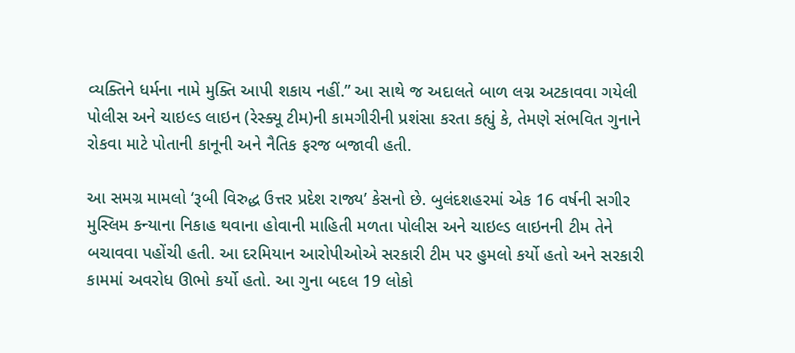વ્યક્તિને ધર્મના નામે મુક્તિ આપી શકાય નહીં.” આ સાથે જ અદાલતે બાળ લગ્ન અટકાવવા ગયેલી પોલીસ અને ચાઇલ્ડ લાઇન (રેસ્ક્યૂ ટીમ)ની કામગીરીની પ્રશંસા કરતા કહ્યું કે, તેમણે સંભવિત ગુનાને રોકવા માટે પોતાની કાનૂની અને નૈતિક ફરજ બજાવી હતી.

આ સમગ્ર મામલો ‘રૂબી વિરુદ્ધ ઉત્તર પ્રદેશ રાજ્ય’ કેસનો છે. બુલંદશહરમાં એક 16 વર્ષની સગીર મુસ્લિમ કન્યાના નિકાહ થવાના હોવાની માહિતી મળતા પોલીસ અને ચાઇલ્ડ લાઇનની ટીમ તેને બચાવવા પહોંચી હતી. આ દરમિયાન આરોપીઓએ સરકારી ટીમ પર હુમલો કર્યો હતો અને સરકારી કામમાં અવરોધ ઊભો કર્યો હતો. આ ગુના બદલ 19 લોકો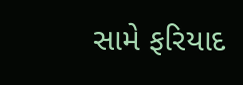સામે ફરિયાદ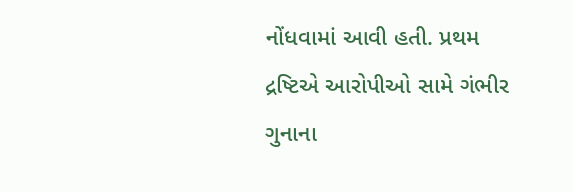નોંધવામાં આવી હતી. પ્રથમ દ્રષ્ટિએ આરોપીઓ સામે ગંભીર ગુનાના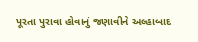પૂરતા પુરાવા હોવાનું જણાવીને અલ્હાબાદ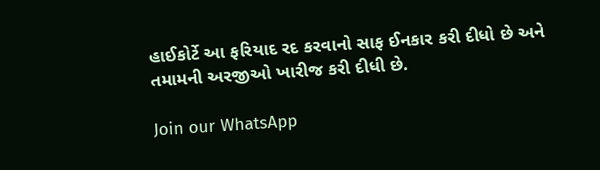હાઈકોર્ટે આ ફરિયાદ રદ કરવાનો સાફ ઈનકાર કરી દીધો છે અને તમામની અરજીઓ ખારીજ કરી દીધી છે.

Join our WhatsApp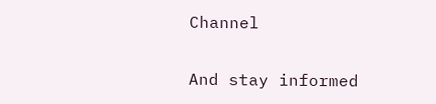Channel

And stay informed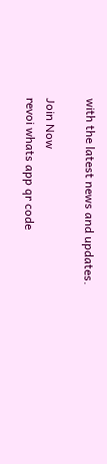with the latest news and updates.

Join Now
revoi whats app qr code